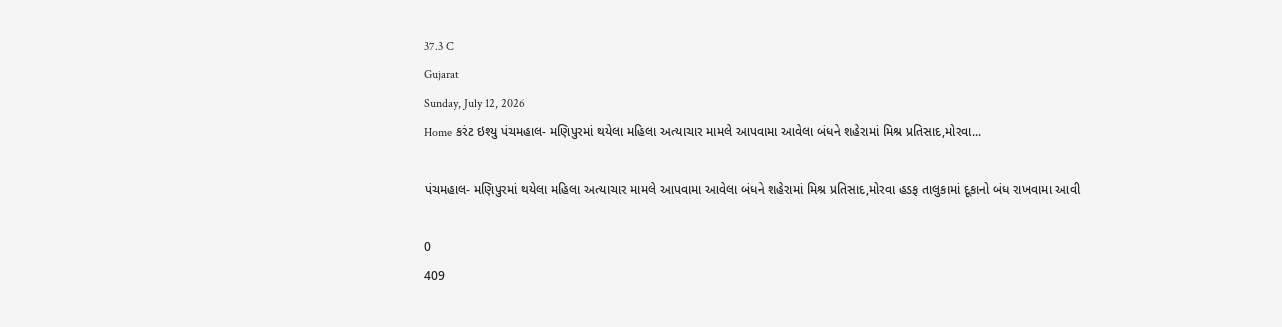37.3 C
Gujarat
Sunday, July 12, 2026
Home કરંટ ઇશ્યુ પંચમહાલ- મણિપુરમાં થયેલા મહિલા અત્યાચાર મામલે આપવામા આવેલા બંધને શહેરામાં મિશ્ર પ્રતિસાદ,મોરવા...

પંચમહાલ- મણિપુરમાં થયેલા મહિલા અત્યાચાર મામલે આપવામા આવેલા બંધને શહેરામાં મિશ્ર પ્રતિસાદ,મોરવા હડફ તાલુકામાં દૂકાનો બંધ રાખવામા આવી

0
409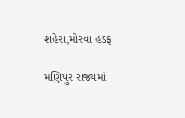શહેરા,મોરવા હડફ

મણિપુર રાજ્યમાં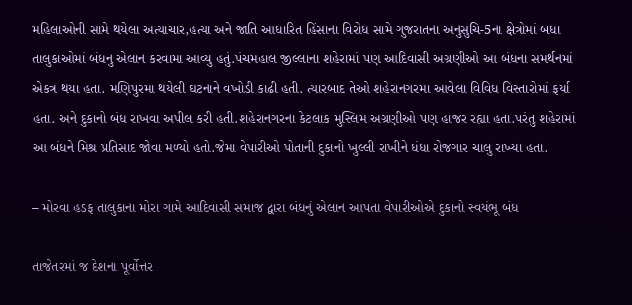મહિલાઓની સામે થયેલા અત્યાચાર,હત્યા અને જાતિ આધારિત હિંસાના વિરોધ સામે ગુજરાતના અનુસુચિ-5ના ક્ષેત્રોમાં બધા તાલુકાઓમાં બંધનુ એલાન કરવામા આવ્યુ હતું.પંચમહાલ જીલ્લાના શહેરામાં પણ આદિવાસી અગ્રણીઓ આ બંધના સમર્થનમાં એકત્ર થયા હતા. મણિપુરમા થયેલી ઘટનાને વખોડી કાઢી હતી. ત્યારબાદ તેઓ શહેરાનગરમા આવેલા વિવિધ વિસ્તારોમાં ફર્યા હતા. અને દુકાનો બંધ રાખવા અપીલ કરી હતી.શહેરાનગરના કેટલાક મુસ્લિમ અગ્રણીઓ પણ હાજર રહ્યા હતા.પરંતુ શહેરામાં આ બંધને મિશ્ર પ્રતિસાદ જોવા મળ્યો હતો.જેમા વેપારીઓ પોતાની દુકાનો ખુલ્લી રાખીને ધંધા રોજગાર ચાલુ રાખ્યા હતા.

– મોરવા હડફ તાલુકાના મોરા ગામે આદિવાસી સમાજ દ્વારા બંધનું એલાન આપતા વેપારીઓએ દુકાનો સ્વયંભૂ બંધ

તાજેતરમાં જ દેશના પૂર્વોત્તર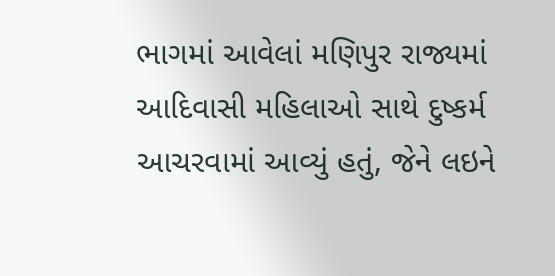ભાગમાં આવેલાં મણિપુર રાજ્યમાં આદિવાસી મહિલાઓ સાથે દુષ્કર્મ આચરવામાં આવ્યું હતું, જેને લઇને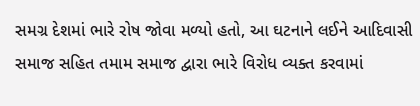સમગ્ર દેશમાં ભારે રોષ જોવા મળ્યો હતો, આ ઘટનાને લઈને આદિવાસી સમાજ સહિત તમામ સમાજ દ્વારા ભારે વિરોધ વ્યક્ત કરવામાં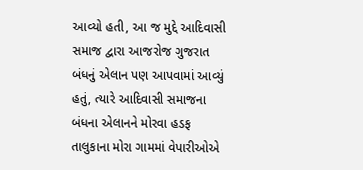આવ્યો હતી, આ જ મુદ્દે આદિવાસી સમાજ દ્વારા આજરોજ ગુજરાત બંધનું એલાન પણ આપવામાં આવ્યું હતું, ત્યારે આદિવાસી સમાજના બંધના એલાનને મોરવા હડફ તાલુકાના મોરા ગામમાં વેપારીઓએ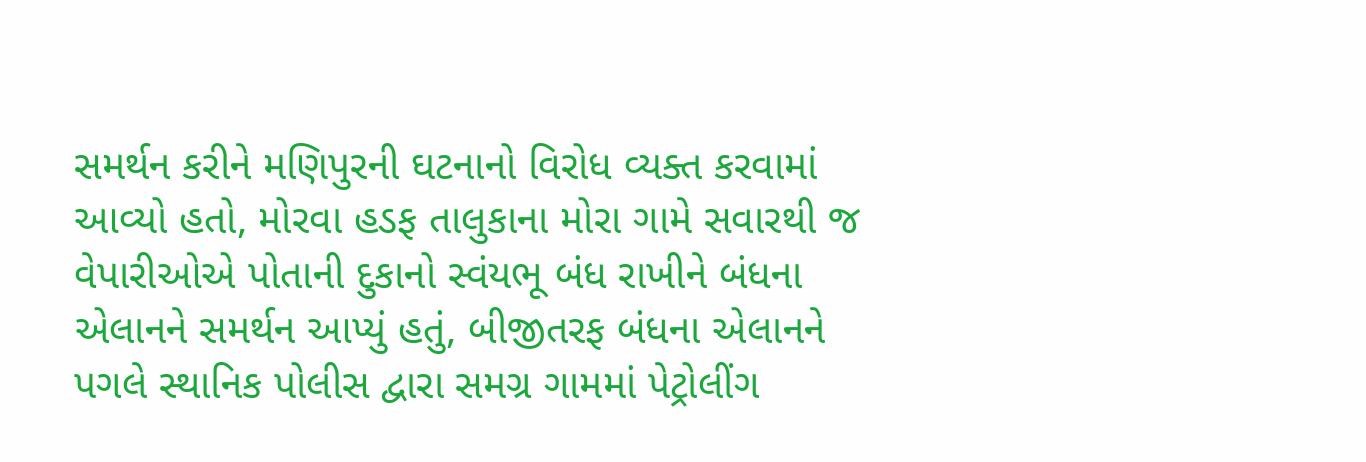સમર્થન કરીને મણિપુરની ઘટનાનો વિરોધ વ્યક્ત કરવામાં આવ્યો હતો, મોરવા હડફ તાલુકાના મોરા ગામે સવારથી જ વેપારીઓએ પોતાની દુકાનો સ્વંયભૂ બંધ રાખીને બંધના એલાનને સમર્થન આપ્યું હતું, બીજીતરફ બંધના એલાનને પગલે સ્થાનિક પોલીસ દ્વારા સમગ્ર ગામમાં પેટ્રોલીંગ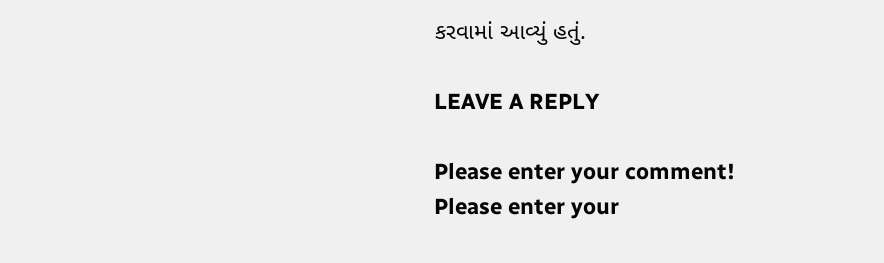કરવામાં આવ્યું હતું.

LEAVE A REPLY

Please enter your comment!
Please enter your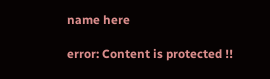name here

error: Content is protected !!